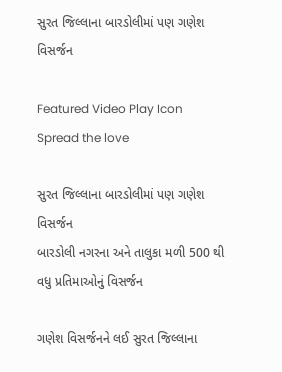સુરત જિલ્લાના બારડોલીમાં પણ ગણેશ વિસર્જન

Featured Video Play Icon
Spread the love

સુરત જિલ્લાના બારડોલીમાં પણ ગણેશ વિસર્જન
બારડોલી નગરના અને તાલુકા મળી 500 થી વધુ પ્રતિમાઓનું વિસર્જન

ગણેશ વિસર્જનને લઈ સુરત જિલ્લાના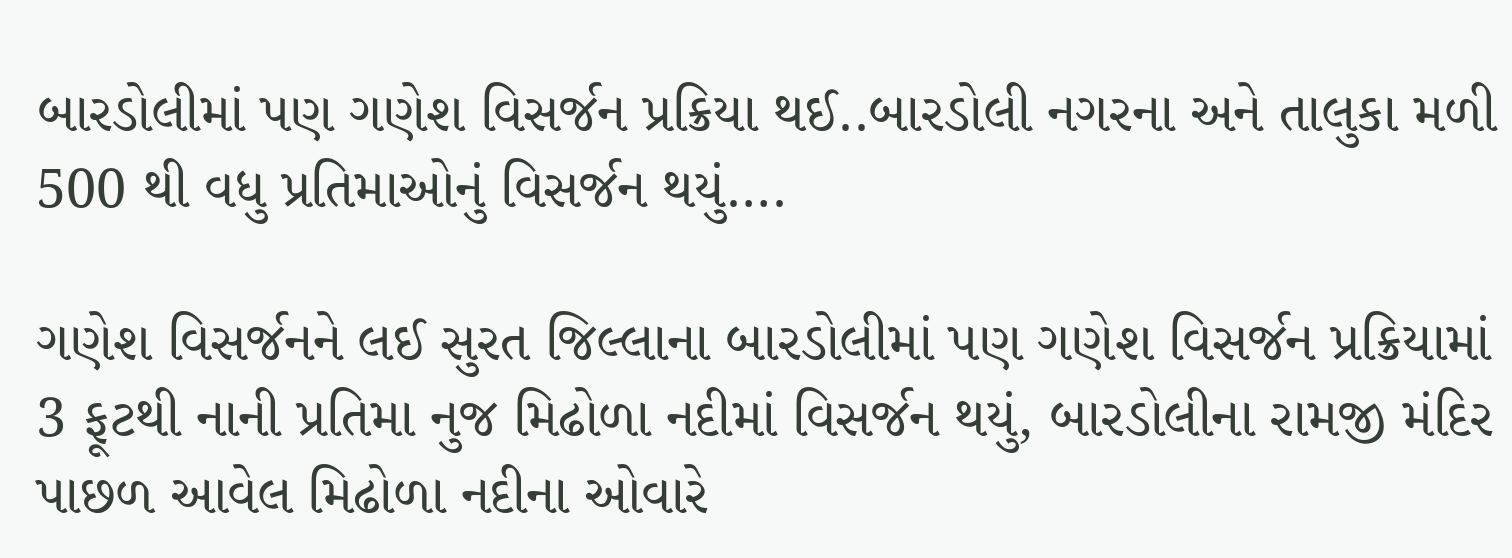બારડોલીમાં પણ ગણેશ વિસર્જન પ્રક્રિયા થઈ..બારડોલી નગરના અને તાલુકા મળી 500 થી વધુ પ્રતિમાઓનું વિસર્જન થયું….

ગણેશ વિસર્જનને લઈ સુરત જિલ્લાના બારડોલીમાં પણ ગણેશ વિસર્જન પ્રક્રિયામાં 3 ફૂટથી નાની પ્રતિમા નુજ મિઢોળા નદીમાં વિસર્જન થયું, બારડોલીના રામજી મંદિર પાછળ આવેલ મિઢોળા નદીના ઓવારે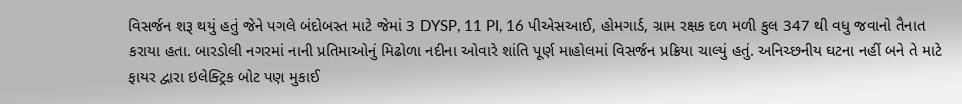વિસર્જન શરૂ થયું હતું જેને પગલે બંદોબસ્ત માટે જેમાં 3 DYSP, 11 PI, 16 પીએસઆઈ, હોમગાર્ડ, ગ્રામ રક્ષક દળ મળી કુલ 347 થી વધુ જવાનો તૈનાત કરાયા હતા. બારડોલી નગરમાં નાની પ્રતિમાઓનું મિઢોળા નદીના ઓવારે શાંતિ પૂર્ણ માહોલમાં વિસર્જન પ્રક્રિયા ચાલ્યું હતું. અનિચ્છનીય ઘટના નહીં બને તે માટે ફાયર દ્વારા ઇલેક્ટ્રિક બોટ પણ મુકાઈ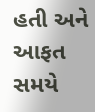હતી અને આફત સમયે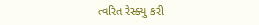ત્વરિત રેસ્ક્યુ કરી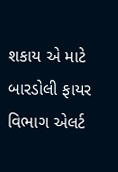શકાય એ માટે બારડોલી ફાયર વિભાગ એલર્ટ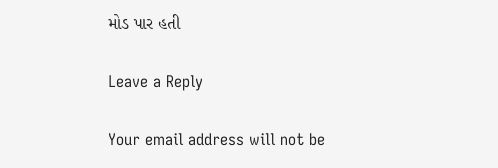મોડ પાર હતી

Leave a Reply

Your email address will not be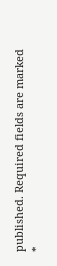published. Required fields are marked *